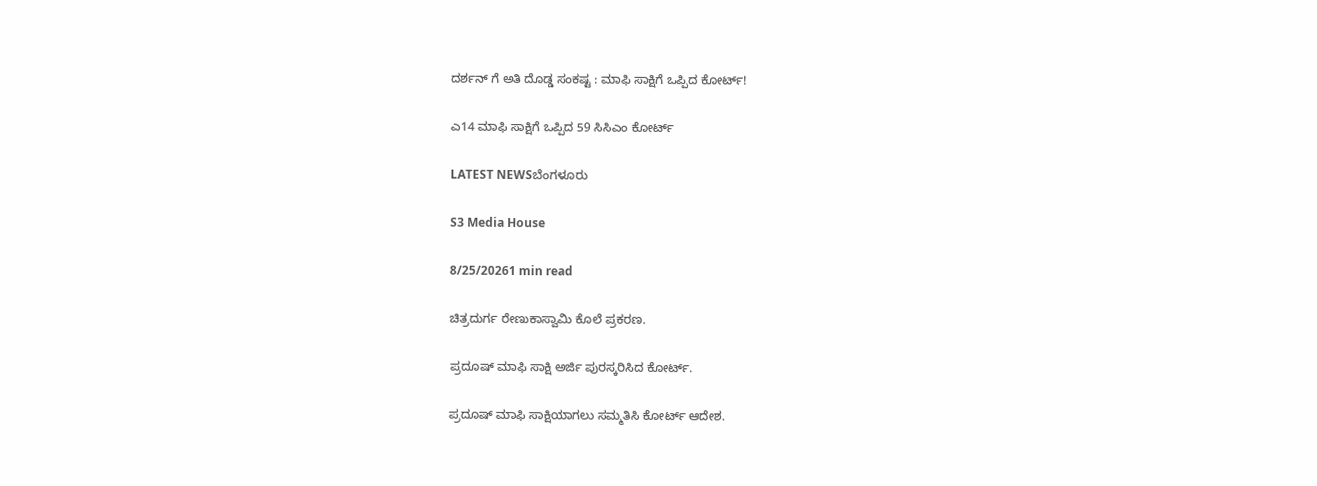ದರ್ಶನ್ ಗೆ ಅತಿ ದೊಡ್ಡ ಸಂಕಷ್ಟ : ಮಾಫಿ ಸಾಕ್ಷಿಗೆ ಒಪ್ಪಿದ ಕೋರ್ಟ್!

ಎ14 ಮಾಫಿ ಸಾಕ್ಷಿಗೆ ಒಪ್ಪಿದ 59 ಸಿಸಿಎಂ ಕೋರ್ಟ್

LATEST NEWSಬೆಂಗಳೂರು

S3 Media House

8/25/20261 min read

ಚಿತ್ರದುರ್ಗ ರೇಣುಕಾಸ್ವಾಮಿ ಕೊಲೆ ಪ್ರಕರಣ.

ಪ್ರದೂಷ್ ಮಾಫಿ ಸಾಕ್ಷಿ ಅರ್ಜಿ ಪುರಸ್ಕರಿಸಿದ ಕೋರ್ಟ್.

ಪ್ರದೂಷ್ ಮಾಫಿ ಸಾಕ್ಷಿಯಾಗಲು ಸಮ್ಮತಿಸಿ ಕೋರ್ಟ್ ಆದೇಶ.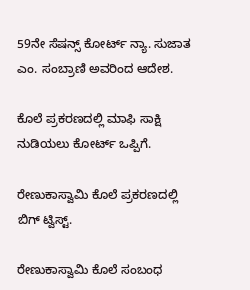59ನೇ ಸೆಷನ್ಸ್ ಕೋರ್ಟ್ ನ್ಯಾ. ಸುಜಾತ ಎಂ. ಸಂಬ್ರಾಣಿ ಅವರಿಂದ ಆದೇಶ.

ಕೊಲೆ ಪ್ರಕರಣದಲ್ಲಿ ಮಾಫಿ ಸಾಕ್ಷಿ ನುಡಿಯಲು ಕೋರ್ಟ್ ಒಪ್ಪಿಗೆ.

ರೇಣುಕಾಸ್ವಾಮಿ ಕೊಲೆ ಪ್ರಕರಣದಲ್ಲಿ ಬಿಗ್ ಟ್ವಿಸ್ಟ್.

ರೇಣುಕಾಸ್ವಾಮಿ ಕೊಲೆ ಸಂಬಂಧ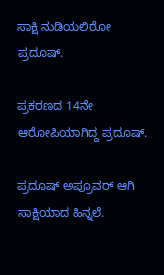ಸಾಕ್ಷಿ ನುಡಿಯಲಿರೋ ಪ್ರದೂಷ್.

ಪ್ರಕರಣದ 14ನೇ ಆರೋಪಿಯಾಗಿದ್ದ ಪ್ರದೂಷ್.

ಪ್ರದೂಷ್ ಅಪ್ರೂವರ್ ಆಗಿ ಸಾಕ್ಷಿಯಾದ ಹಿನ್ನಲೆ.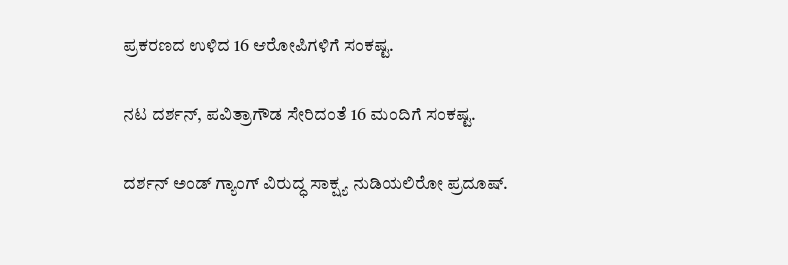ಪ್ರಕರಣದ ಉಳಿದ 16 ಆರೋಪಿಗಳಿಗೆ ಸಂಕಷ್ಟ.

ನಟ ದರ್ಶನ್, ಪವಿತ್ರಾಗೌಡ ಸೇರಿದಂತೆ 16 ಮಂದಿಗೆ ಸಂಕಷ್ಟ.

ದರ್ಶನ್ ಅಂಡ್ ಗ್ಯಾಂಗ್ ವಿರುದ್ಧ ಸಾಕ್ಷ್ಯ ನುಡಿಯಲಿರೋ ಪ್ರದೂಷ್.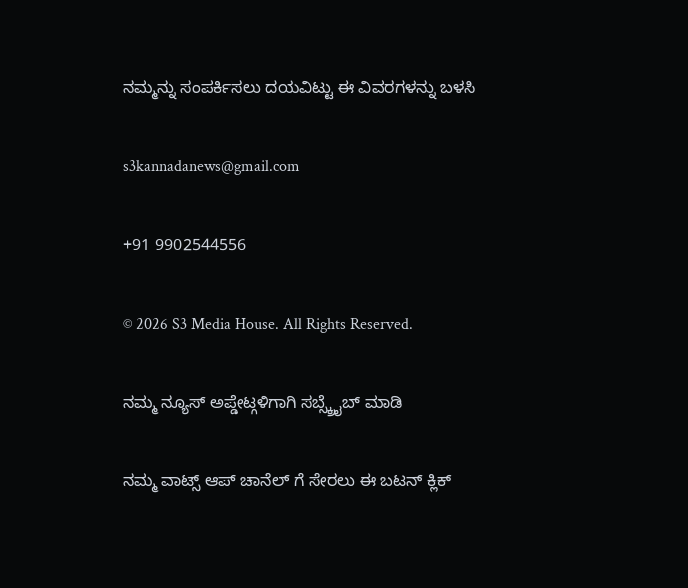ನಮ್ಮನ್ನು ಸಂಪರ್ಕಿಸಲು ದಯವಿಟ್ಟು ಈ ವಿವರಗಳನ್ನು ಬಳಸಿ

s3kannadanews@gmail.com

+91 9902544556

© 2026 S3 Media House. All Rights Reserved.

ನಮ್ಮ ನ್ಯೂಸ್ ಅಪ್ಡೇಟ್ಗಳಿಗಾಗಿ ಸಬ್ಸ್ಕ್ರೈಬ್ ಮಾಡಿ

ನಮ್ಮ ವಾಟ್ಸ್ ಆಪ್ ಚಾನೆಲ್ ಗೆ ಸೇರಲು ಈ ಬಟನ್ ಕ್ಲಿಕ್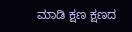ಮಾಡಿ ಕ್ಷಣ ಕ್ಷಣದ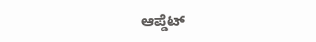ಆಪ್ಡೆಟ್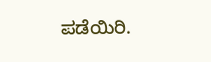ಪಡೆಯಿರಿ.